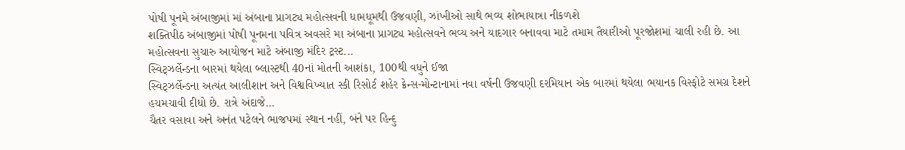પોષી પૂનમે અંબાજીમાં માં અંબાના પ્રાગટ્ય મહોત્સવની ધામધૂમથી ઉજવણી, ઝાંખીઓ સાથે ભવ્ય શોભાયાત્રા નીકળશે
શક્તિપીઠ અંબાજીમાં પોષી પૂનમના પવિત્ર અવસરે મા અંબાના પ્રાગટ્ય મહોત્સવને ભવ્ય અને યાદગાર બનાવવા માટે તમામ તૈયારીઓ પૂરજોશમાં ચાલી રહી છે. આ મહોત્સવના સુચારુ આયોજન માટે અંબાજી મંદિર ટ્રસ્ટ...
સ્વિટ્ઝર્લેન્ડના બારમાં થયેલા બ્લાસ્ટથી 40નાં મોતની આશંકા, 100થી વધુને ઈજા
સ્વિટ્ઝર્લેન્ડના અત્યંત આલીશાન અને વિશ્વવિખ્યાત સ્કી રિસોર્ટ શહેર ક્રેન્સ-મોન્ટાનામાં નવા વર્ષની ઉજવણી દરમિયાન એક બારમાં થયેલા ભયાનક વિસ્ફોટે સમગ્ર દેશને હચમચાવી દીધો છે. રાત્રે અંદાજે...
ચૈતર વસાવા અને અનંત પટેલને ભાજપમાં સ્થાન નહીં, બંને પર હિન્દુ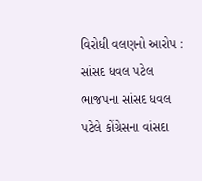વિરોધી વલણનો આરોપ : સાંસદ ધવલ પટેલ
ભાજપના સાંસદ ધવલ પટેલે કોંગ્રેસના વાંસદા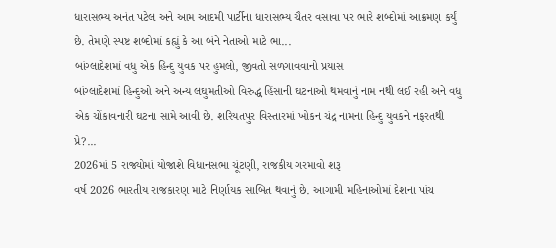ધારાસભ્ય અનંત પટેલ અને આમ આદમી પાર્ટીના ધારાસભ્ય ચૈતર વસાવા પર ભારે શબ્દોમાં આક્રમણ કર્યું છે. તેમણે સ્પષ્ટ શબ્દોમાં કહ્યું કે આ બંને નેતાઓ માટે ભા...
બાંગ્લાદેશમાં વધુ એક હિન્દુ યુવક પર હુમલો, જીવતો સળગાવવાનો પ્રયાસ
બાંગ્લાદેશમાં હિન્દુઓ અને અન્ય લઘુમતીઓ વિરુદ્ધ હિંસાની ઘટનાઓ થમવાનું નામ નથી લઈ રહી અને વધુ એક ચોંકાવનારી ઘટના સામે આવી છે. શરિયતપુર વિસ્તારમાં ખોકન ચંદ્ર નામના હિન્દુ યુવકને નફરતથી પ્રે?...
2026માં 5 રાજ્યોમાં યોજાશે વિધાનસભા ચૂંટણી, રાજકીય ગરમાવો શરૂ
વર્ષ 2026 ભારતીય રાજકારણ માટે નિર્ણાયક સાબિત થવાનું છે. આગામી મહિનાઓમાં દેશના પાંચ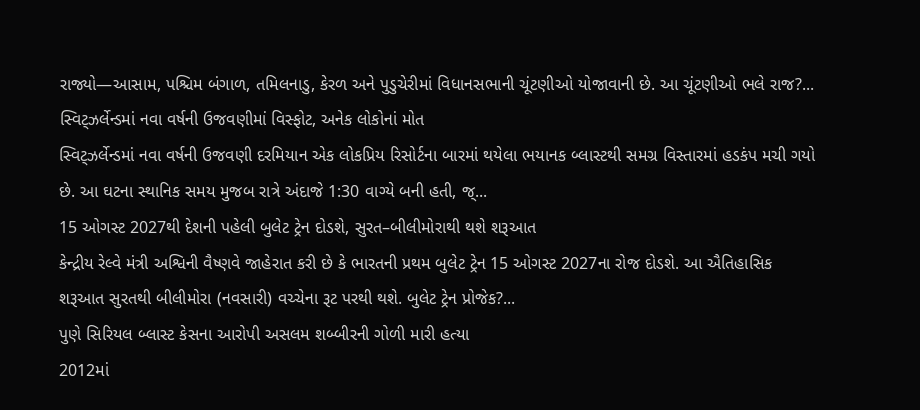રાજ્યો—આસામ, પશ્ચિમ બંગાળ, તમિલનાડુ, કેરળ અને પુડુચેરીમાં વિધાનસભાની ચૂંટણીઓ યોજાવાની છે. આ ચૂંટણીઓ ભલે રાજ?...
સ્વિટ્ઝર્લેન્ડમાં નવા વર્ષની ઉજવણીમાં વિસ્ફોટ, અનેક લોકોનાં મોત
સ્વિટ્ઝર્લેન્ડમાં નવા વર્ષની ઉજવણી દરમિયાન એક લોકપ્રિય રિસોર્ટના બારમાં થયેલા ભયાનક બ્લાસ્ટથી સમગ્ર વિસ્તારમાં હડકંપ મચી ગયો છે. આ ઘટના સ્થાનિક સમય મુજબ રાત્રે અંદાજે 1:30 વાગ્યે બની હતી, જ્...
15 ઓગસ્ટ 2027થી દેશની પહેલી બુલેટ ટ્રેન દોડશે, સુરત–બીલીમોરાથી થશે શરૂઆત
કેન્દ્રીય રેલ્વે મંત્રી અશ્વિની વૈષ્ણવે જાહેરાત કરી છે કે ભારતની પ્રથમ બુલેટ ટ્રેન 15 ઓગસ્ટ 2027ના રોજ દોડશે. આ ઐતિહાસિક શરૂઆત સુરતથી બીલીમોરા (નવસારી) વચ્ચેના રૂટ પરથી થશે. બુલેટ ટ્રેન પ્રોજેક?...
પુણે સિરિયલ બ્લાસ્ટ કેસના આરોપી અસલમ શબ્બીરની ગોળી મારી હત્યા
2012માં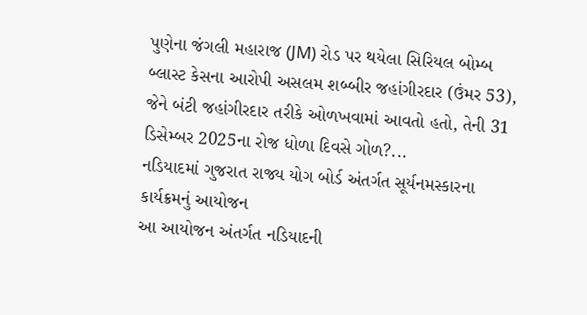પુણેના જંગલી મહારાજ (JM) રોડ પર થયેલા સિરિયલ બોમ્બ બ્લાસ્ટ કેસના આરોપી અસલમ શબ્બીર જહાંગીરદાર (ઉંમર 53), જેને બંટી જહાંગીરદાર તરીકે ઓળખવામાં આવતો હતો, તેની 31 ડિસેમ્બર 2025ના રોજ ધોળા દિવસે ગોળ?...
નડિયાદમાં ગુજરાત રાજ્ય યોગ બોર્ડ અંતર્ગત સૂર્યનમસ્કારના કાર્યક્રમનું આયોજન
આ આયોજન અંતર્ગત નડિયાદની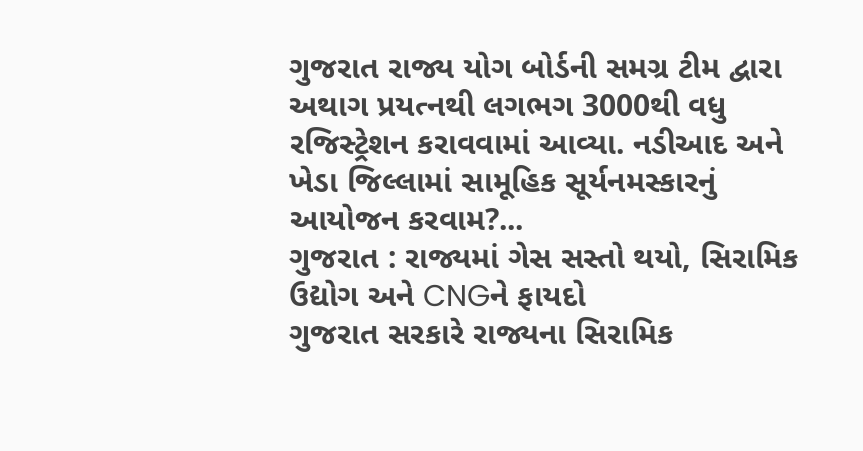ગુજરાત રાજ્ય યોગ બોર્ડની સમગ્ર ટીમ દ્વારા અથાગ પ્રયત્નથી લગભગ 3000થી વધુ રજિસ્ટ્રેશન કરાવવામાં આવ્યા. નડીઆદ અને ખેડા જિલ્લામાં સામૂહિક સૂર્યનમસ્કારનું આયોજન કરવામ?...
ગુજરાત : રાજ્યમાં ગેસ સસ્તો થયો, સિરામિક ઉદ્યોગ અને CNGને ફાયદો
ગુજરાત સરકારે રાજ્યના સિરામિક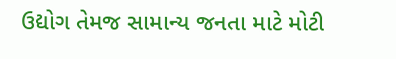ઉદ્યોગ તેમજ સામાન્ય જનતા માટે મોટી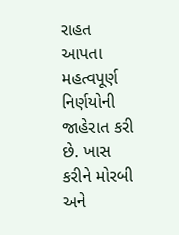રાહત આપતા મહત્વપૂર્ણ નિર્ણયોની જાહેરાત કરી છે. ખાસ કરીને મોરબી અને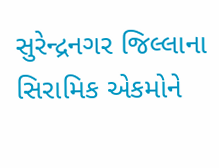સુરેન્દ્રનગર જિલ્લાના સિરામિક એકમોને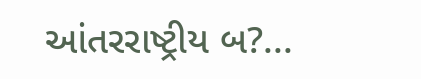આંતરરાષ્ટ્રીય બ?...